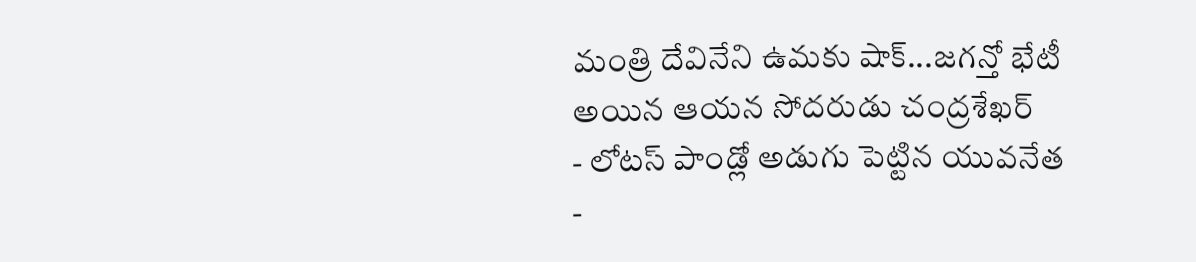మంత్రి దేవినేని ఉమకు షాక్...జగన్తో భేటీ అయిన ఆయన సోదరుడు చంద్రశేఖర్
- లోటస్ పాండ్లో అడుగు పెట్టిన యువనేత
-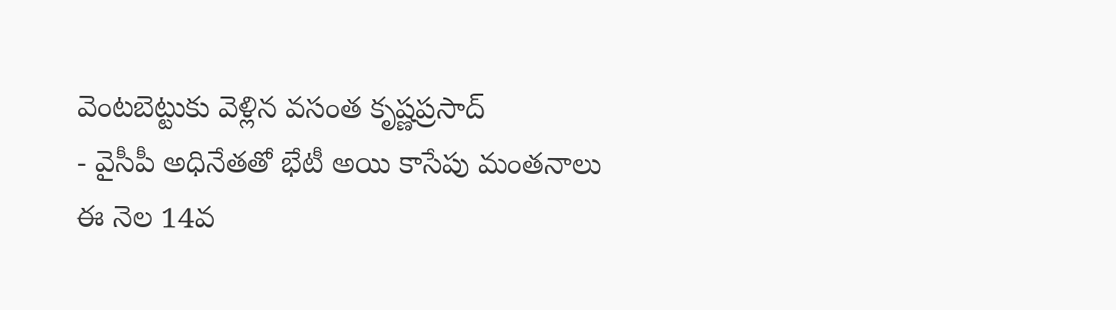వెంటబెట్టుకు వెళ్లిన వసంత కృష్ణప్రసాద్
- వైసీపీ అధినేతతో భేటీ అయి కాసేపు మంతనాలు
ఈ నెల 14వ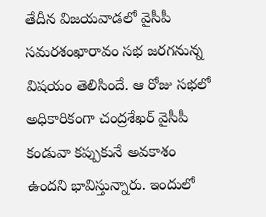తేదీన విజయవాడలో వైసీపీ సమరశంఖారావం సభ జరగనున్న విషయం తెలిసిందే. ఆ రోజు సభలో అధికారికంగా చంద్రశేఖర్ వైసీపీ కండువా కప్పుకునే అవకాశం ఉందని భావిస్తున్నారు. ఇందులో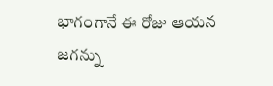భాగంగానే ఈ రోజు ఆయన జగన్ను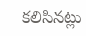కలిసినట్లు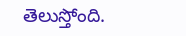తెలుస్తోంది.